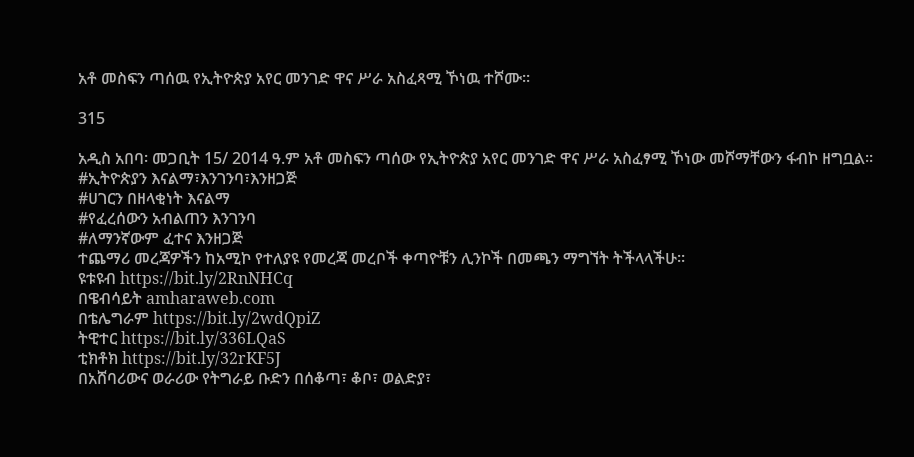አቶ መስፍን ጣሰዉ የኢትዮጵያ አየር መንገድ ዋና ሥራ አስፈጻሚ ኾነዉ ተሾሙ፡፡

315

አዲስ አበባ፡ መጋቢት 15/ 2014 ዓ.ም አቶ መስፍን ጣሰው የኢትዮጵያ አየር መንገድ ዋና ሥራ አስፈፃሚ ኾነው መሾማቸውን ፋብኮ ዘግቧል፡፡
#ኢትዮጵያን እናልማ፣እንገንባ፣እንዘጋጅ
#ሀገርን በዘላቂነት እናልማ
#የፈረሰውን አብልጠን እንገንባ
#ለማንኛውም ፈተና እንዘጋጅ
ተጨማሪ መረጃዎችን ከአሚኮ የተለያዩ የመረጃ መረቦች ቀጣዮቹን ሊንኮች በመጫን ማግኘት ትችላላችሁ፡፡
ዩቱዩብ https://bit.ly/2RnNHCq
በዌብሳይት amharaweb.com
በቴሌግራም https://bit.ly/2wdQpiZ
ትዊተር https://bit.ly/336LQaS
ቲክቶክ https://bit.ly/32rKF5J
በአሸባሪውና ወራሪው የትግራይ ቡድን በሰቆጣ፣ ቆቦ፣ ወልድያ፣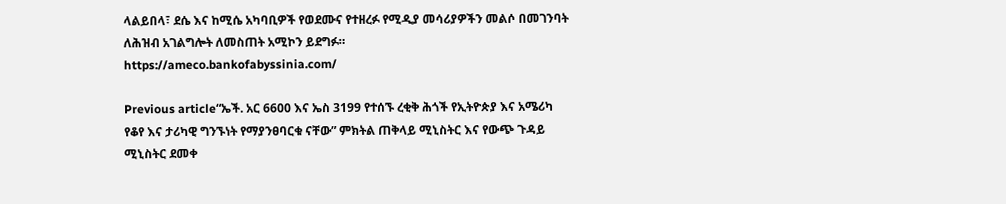ላልይበላ፣ ደሴ እና ከሚሴ አካባቢዎች የወደሙና የተዘረፉ የሚዲያ መሳሪያዎችን መልሶ በመገንባት ለሕዝብ አገልግሎት ለመስጠት አሚኮን ይደግፉ።
https://ameco.bankofabyssinia.com/

Previous article“ኤች. አር 6600 እና ኤስ 3199 የተሰኙ ረቂቅ ሕጎች የኢትዮጵያ እና አሜሪካ የቆየ እና ታሪካዊ ግንኙነት የማያንፀባርቁ ናቸው” ምክትል ጠቅላይ ሚኒስትር እና የውጭ ጉዳይ ሚኒስትር ደመቀ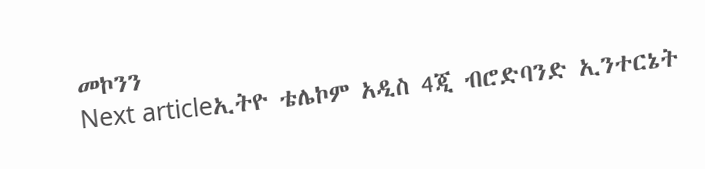መኮንን
Next articleኢትዮ ቴሌኮም አዲስ 4ጂ ብሮድባንድ ኢንተርኔት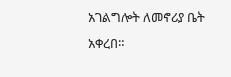አገልግሎት ለመኖሪያ ቤት አቀረበ።